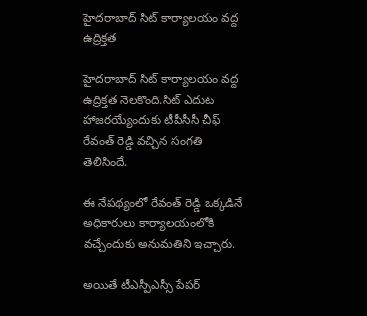హైదరాబాద్ సిట్ కార్యాలయం వద్ద ఉద్రిక్తత

హైదరాబాద్ సిట్ కార్యాలయం వద్ద ఉద్రిక్తత నెలకొంది.సిట్ ఎదుట హాజరయ్యేందుకు టీపీసీసీ చీఫ్ రేవంత్ రెడ్డి వచ్చిన సంగతి తెలిసిందే.

ఈ నేపథ్యంలో రేవంత్ రెడ్డి ఒక్కడినే అధికారులు కార్యాలయంలోకి వచ్చేందుకు అనుమతిని ఇచ్చారు.

అయితే టీఎస్పీఎస్సీ పేపర్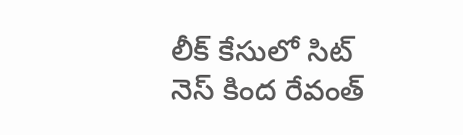లీక్ కేసులో సిట్ నెస్ కింద రేవంత్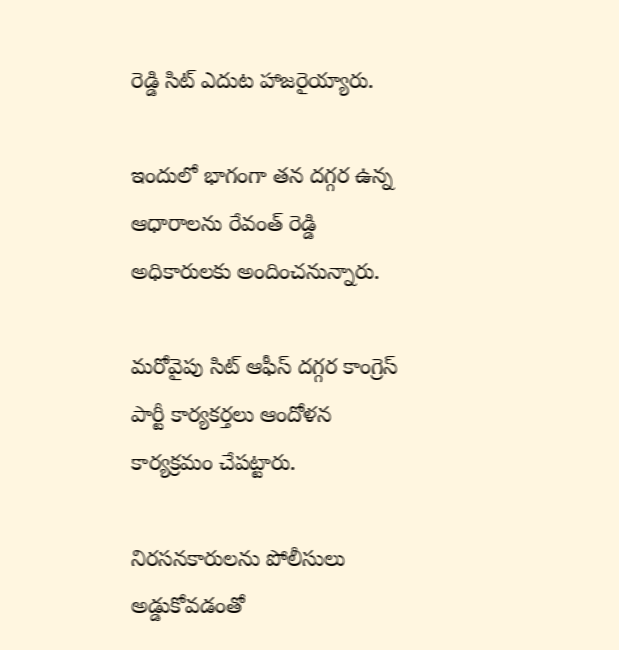రెడ్డి సిట్ ఎదుట హాజరైయ్యారు.

ఇందులో భాగంగా తన దగ్గర ఉన్న ఆధారాలను రేవంత్ రెడ్డి అధికారులకు అందించనున్నారు.

మరోవైపు సిట్ ఆఫీస్ దగ్గర కాంగ్రెస్ పార్టీ కార్యకర్తలు ఆందోళన కార్యక్రమం చేపట్టారు.

నిరసనకారులను పోలీసులు అడ్డుకోవడంతో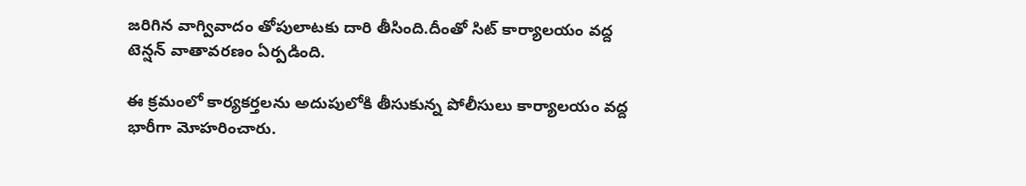జరిగిన వాగ్వివాదం తోపులాటకు దారి తీసింది.దీంతో సిట్ కార్యాలయం వద్ద టెన్షన్ వాతావరణం ఏర్పడింది.

ఈ క్రమంలో కార్యకర్తలను అదుపులోకి తీసుకున్న పోలీసులు కార్యాలయం వద్ద భారీగా మోహరించారు.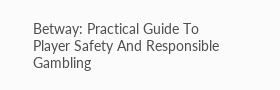Betway: Practical Guide To Player Safety And Responsible Gambling